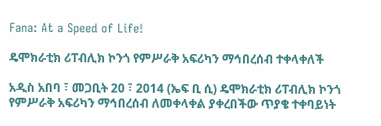Fana: At a Speed of Life!

ዴሞክራቲክ ሪፐብሊክ ኮንጎ የምሥራቅ አፍሪካን ማኅበረሰብ ተቀላቀለች

አዲስ አበባ ፣ መጋቢት 20 ፣ 2014 (ኤፍ ቢ ሲ) ዴሞክራቲክ ሪፐብሊክ ኮንጎ የምሥራቅ አፍሪካን ማኅበረሰብ ለመቀላቀል ያቀረበችው ጥያቄ ተቀባይነት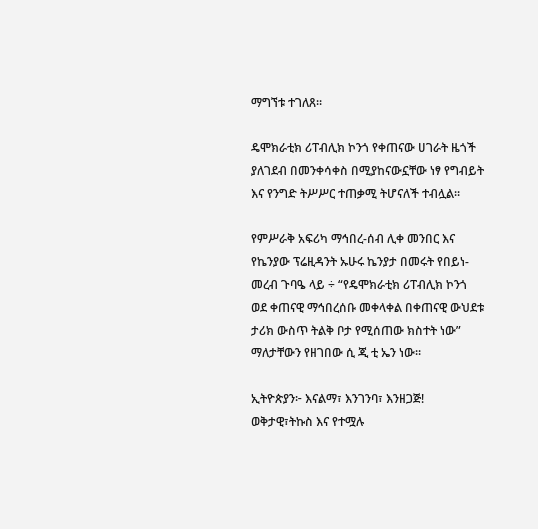ማግኘቱ ተገለጸ፡፡

ዴሞክራቲክ ሪፐብሊክ ኮንጎ የቀጠናው ሀገራት ዜጎች ያለገደብ በመንቀሳቀስ በሚያከናውኗቸው ነፃ የግብይት እና የንግድ ትሥሥር ተጠቃሚ ትሆናለች ተብሏል፡፡

የምሥራቅ አፍሪካ ማኅበረ-ሰብ ሊቀ መንበር እና የኬንያው ፕሬዚዳንት ኡሁሩ ኬንያታ በመሩት የበይነ-መረብ ጉባዔ ላይ ÷ “የዴሞክራቲክ ሪፐብሊክ ኮንጎ ወደ ቀጠናዊ ማኅበረሰቡ መቀላቀል በቀጠናዊ ውህደቱ ታሪክ ውስጥ ትልቅ ቦታ የሚሰጠው ክስተት ነው” ማለታቸውን የዘገበው ሲ ጂ ቲ ኤን ነው።

ኢትዮጵያን፦ እናልማ፣ እንገንባ፣ እንዘጋጅ!
ወቅታዊ፣ትኩስ እና የተሟሉ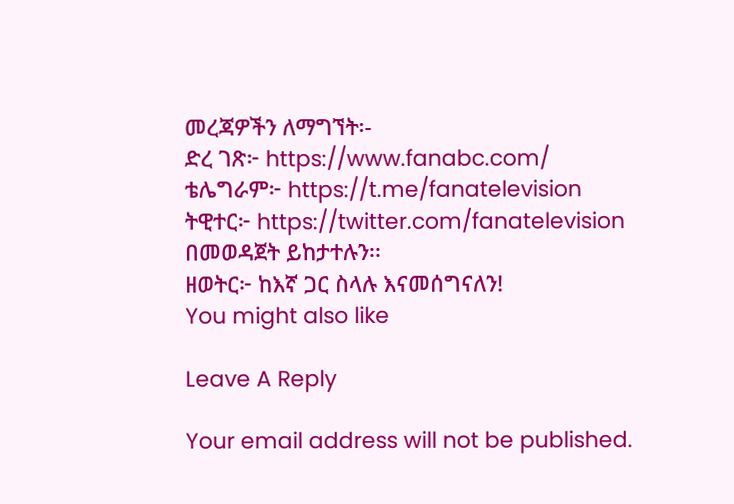መረጃዎችን ለማግኘት፡-
ድረ ገጽ፦ https://www.fanabc.com/
ቴሌግራም፦ https://t.me/fanatelevision
ትዊተር፦ https://twitter.com/fanatelevision በመወዳጀት ይከታተሉን፡፡
ዘወትር፦ ከእኛ ጋር ስላሉ እናመሰግናለን!
You might also like

Leave A Reply

Your email address will not be published.